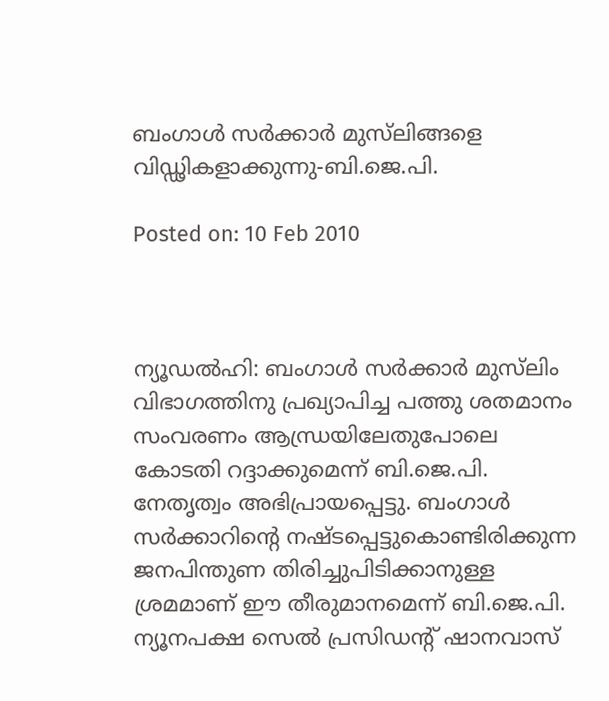ബംഗാള്‍ സര്‍ക്കാര്‍ മുസ്‌ലിങ്ങളെ വിഡ്ഢികളാക്കുന്നു-ബി.ജെ.പി.

Posted on: 10 Feb 2010



ന്യൂഡല്‍ഹി: ബംഗാള്‍ സര്‍ക്കാര്‍ മുസ്‌ലിം വിഭാഗത്തിനു പ്രഖ്യാപിച്ച പത്തു ശതമാനം സംവരണം ആന്ധ്രയിലേതുപോലെ കോടതി റദ്ദാക്കുമെന്ന് ബി.ജെ.പി. നേതൃത്വം അഭിപ്രായപ്പെട്ടു. ബംഗാള്‍ സര്‍ക്കാറിന്റെ നഷ്ടപ്പെട്ടുകൊണ്ടിരിക്കുന്ന ജനപിന്തുണ തിരിച്ചുപിടിക്കാനുള്ള ശ്രമമാണ് ഈ തീരുമാനമെന്ന് ബി.ജെ.പി. ന്യൂനപക്ഷ സെല്‍ പ്രസിഡന്റ് ഷാനവാസ്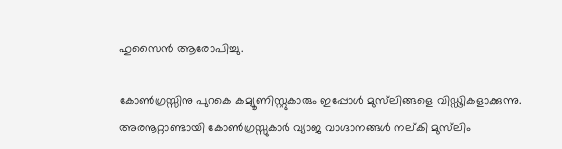ഹുസൈന്‍ ആരോപിച്ചു.

കോണ്‍ഗ്രസ്സിനു പുറകെ കമ്യൂണിസ്റ്റുകാരും ഇപ്പോള്‍ മുസ്‌ലിങ്ങളെ വിഡ്ഢികളാക്കുന്നു. അരനൂറ്റാണ്ടായി കോണ്‍ഗ്രസ്സുകാര്‍ വ്യാജ വാഗ്ദാനങ്ങള്‍ നല്കി മുസ്‌ലിം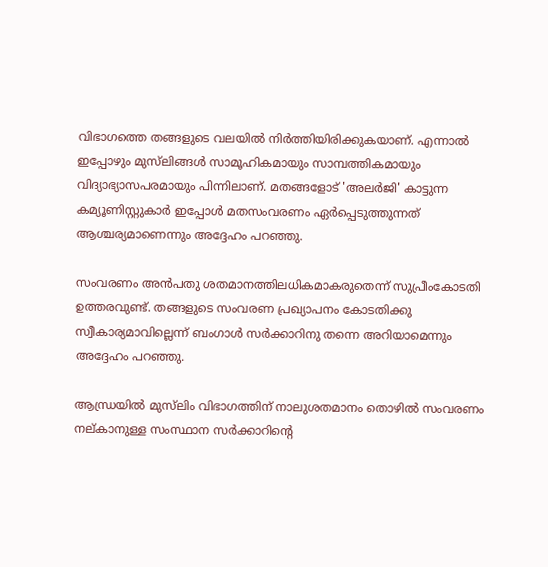വിഭാഗത്തെ തങ്ങളുടെ വലയില്‍ നിര്‍ത്തിയിരിക്കുകയാണ്. എന്നാല്‍ ഇപ്പോഴും മുസ്‌ലിങ്ങള്‍ സാമൂഹികമായും സാമ്പത്തികമായും വിദ്യാഭ്യാസപരമായും പിന്നിലാണ്. മതങ്ങളോട് 'അലര്‍ജി' കാട്ടുന്ന കമ്യൂണിസ്റ്റുകാര്‍ ഇപ്പോള്‍ മതസംവരണം ഏര്‍പ്പെടുത്തുന്നത് ആശ്ചര്യമാണെന്നും അദ്ദേഹം പറഞ്ഞു.

സംവരണം അന്‍പതു ശതമാനത്തിലധികമാകരുതെന്ന് സുപ്രീംകോടതി ഉത്തരവുണ്ട്. തങ്ങളുടെ സംവരണ പ്രഖ്യാപനം കോടതിക്കു സ്വീകാര്യമാവില്ലെന്ന് ബംഗാള്‍ സര്‍ക്കാറിനു തന്നെ അറിയാമെന്നും അദ്ദേഹം പറഞ്ഞു.

ആന്ധ്രയില്‍ മുസ്‌ലിം വിഭാഗത്തിന് നാലുശതമാനം തൊഴില്‍ സംവരണം നല്കാനുള്ള സംസ്ഥാന സര്‍ക്കാറിന്റെ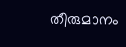തീരുമാനം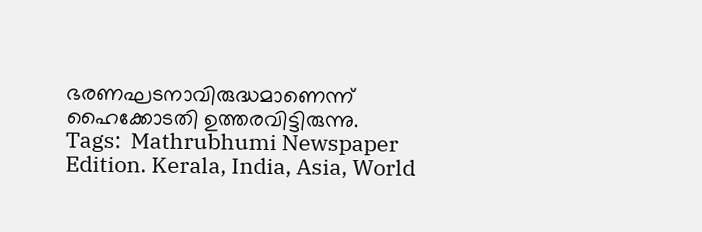ഭരണഘടനാവിരുദ്ധമാണെന്ന് ഹൈക്കോടതി ഉത്തരവിട്ടിരുന്നു.
Tags:  Mathrubhumi Newspaper Edition. Kerala, India, Asia, World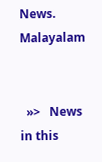News. Malayalam


  »>   News in this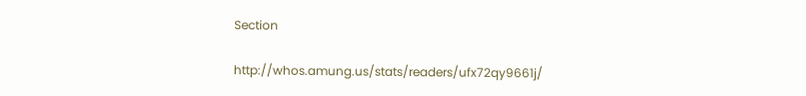Section

http://whos.amung.us/stats/readers/ufx72qy9661j/